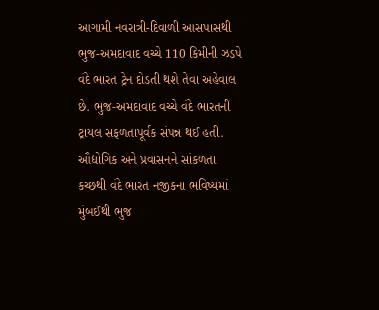આગામી નવરાત્રી-દિવાળી આસપાસથી ભુજ-અમદાવાદ વચ્ચે 110 કિમીની ઝડપે વંદે ભારત ટ્રેન દોડતી થશે તેવા અહેવાલ છે. ભુજ-અમદાવાદ વચ્ચે વંદે ભારતની ટ્રાયલ સફળતાપૂર્વક સંપન્ન થઈ હતી. ઔદ્યોગિક અને પ્રવાસનને સાંકળતા કચ્છથી વંદે ભારત નજીકના ભવિષ્યમાં મુંબઈથી ભુજ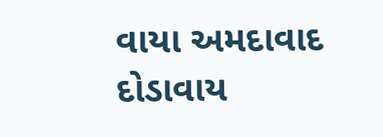વાયા અમદાવાદ દોડાવાય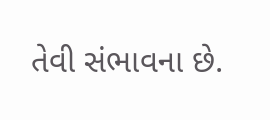તેવી સંભાવના છે.